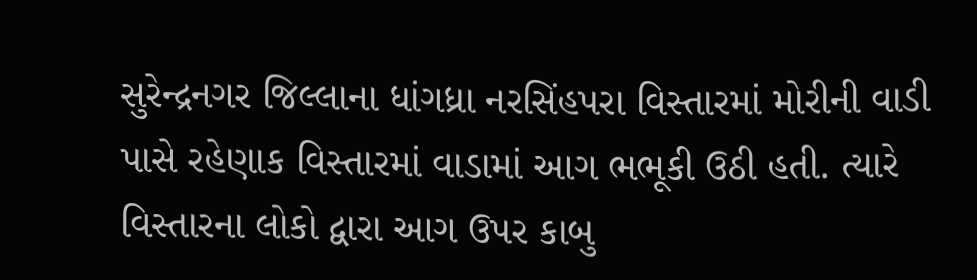સુરેન્દ્રનગર જિલ્લાના ધાંગધ્રા નરસિંહપરા વિસ્તારમાં મોરીની વાડી પાસે રહેણાક વિસ્તારમાં વાડામાં આગ ભભૂકી ઉઠી હતી. ત્યારે વિસ્તારના લોકો દ્વારા આગ ઉપર કાબુ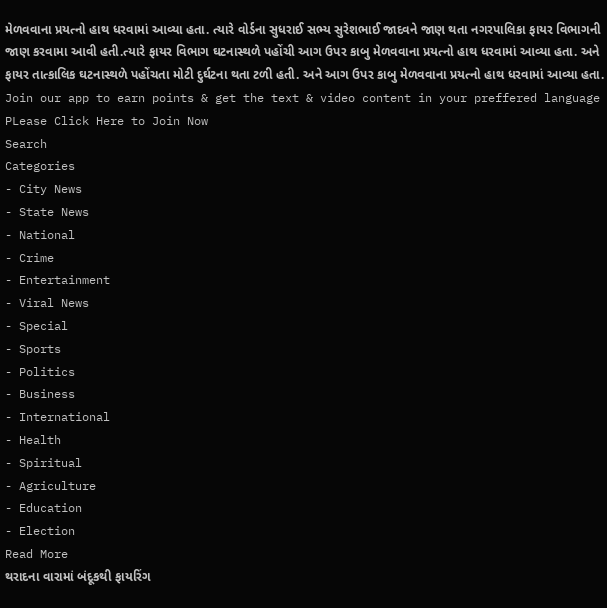મેળવવાના પ્રયત્નો હાથ ધરવામાં આવ્યા હતા. ત્યારે વોર્ડના સુધરાઈ સભ્ય સુરેશભાઈ જાદવને જાણ થતા નગરપાલિકા ફાયર વિભાગની જાણ કરવામા આવી હતી.ત્યારે ફાયર વિભાગ ઘટનાસ્થળે પહોંચી આગ ઉપર કાબુ મેળવવાના પ્રયત્નો હાથ ધરવામાં આવ્યા હતા. અને ફાયર તાત્કાલિક ઘટનાસ્થળે પહોંચતા મોટી દુર્ઘટના થતા ટળી હતી. અને આગ ઉપર કાબુ મેળવવાના પ્રયત્નો હાથ ધરવામાં આવ્યા હતા.
Join our app to earn points & get the text & video content in your preffered language
PLease Click Here to Join Now
Search
Categories
- City News
- State News
- National
- Crime
- Entertainment
- Viral News
- Special
- Sports
- Politics
- Business
- International
- Health
- Spiritual
- Agriculture
- Education
- Election
Read More
થરાદના વારામાં બંદૂકથી ફાયરિંગ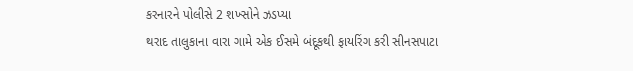કરનારને પોલીસે 2 શખ્સોને ઝડપ્યા
થરાદ તાલુકાના વારા ગામે એક ઈસમે બંદૂકથી ફાયરિંગ કરી સીનસપાટા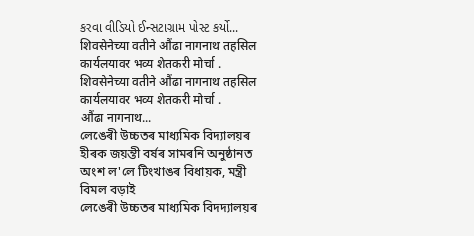કરવા વીડિયો ઈન્સટાગ્રામ પોસ્ટ કર્યો...
शिवसेनेच्या वतीने औंढा नागनाथ तहसिल कार्यलयावर भव्य शेतकरी मोर्चा .
शिवसेनेच्या वतीने औंढा नागनाथ तहसिल कार्यलयावर भव्य शेतकरी मोर्चा .
औंढा नागनाथ...
লেঙেৰী উচ্চতৰ মাধ্যমিক বিদ্যালয়ৰ হীৰক জয়ন্তী বৰ্ষৰ সামৰনি অনুষ্ঠানত অংশ ল'লে টিংখাঙৰ বিধায়ক, মন্ত্ৰী বিমল বড়াই
লেঙেৰী উচ্চতৰ মাধ্যমিক বিদদ্যালয়ৰ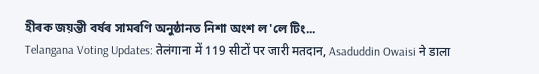হীৰক জয়ন্তী বৰ্ষৰ সামৰণি অনুষ্ঠানত নিশা অংশ ল'লে টিং...
Telangana Voting Updates: तेलंगाना में 119 सीटों पर जारी मतदान, Asaduddin Owaisi ने डाला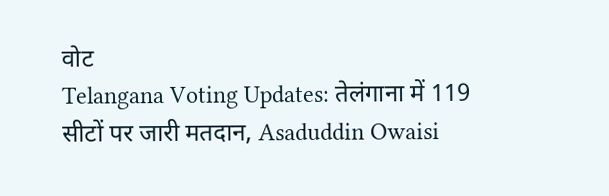वोट
Telangana Voting Updates: तेलंगाना में 119 सीटों पर जारी मतदान, Asaduddin Owaisi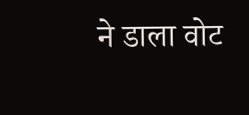ने डाला वोट